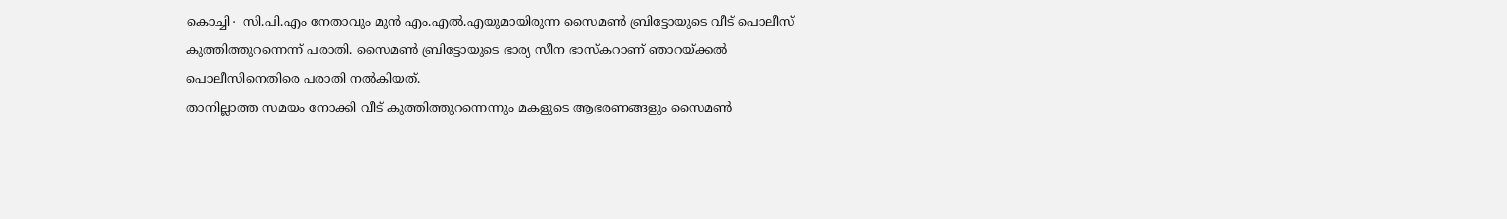കൊച്ചി∙ സി.പി.എം നേതാവും മുൻ എം.എൽ.എയുമായിരുന്ന സൈമൺ ബ്രിട്ടോയുടെ വീട് പൊലീസ് കുത്തിത്തുറന്നെന്ന് പരാതി. സൈമൺ ബ്രിട്ടോയുടെ ഭാര്യ സീന ഭാസ്കറാണ് ഞാറയ്ക്കൽ പൊലീസിനെതിരെ പരാതി നൽകിയത്.
താനില്ലാത്ത സമയം നോക്കി വീട് കുത്തിത്തുറന്നെന്നും മകളുടെ ആഭരണങ്ങളും സൈമൺ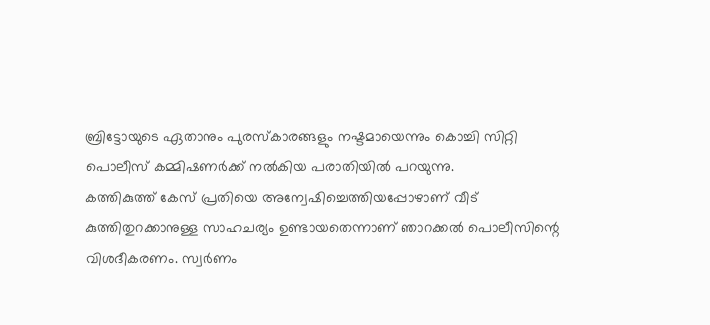ബ്രിട്ടോയുടെ ഏതാനും പുരസ്കാരങ്ങളും നഷ്ടമായെന്നും കൊച്ചി സിറ്റി പൊലീസ് കമ്മിഷണർക്ക് നൽകിയ പരാതിയിൽ പറയുന്നു.
കത്തികുത്ത് കേസ് പ്രതിയെ അന്വേഷിച്ചെത്തിയപ്പോഴാണ് വീട് കുത്തിതുറക്കാനുള്ള സാഹചര്യം ഉണ്ടായതെന്നാണ് ഞാറക്കൽ പൊലീസിന്റെ വിശദീകരണം. സ്വർണം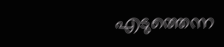എടുത്തെന്ന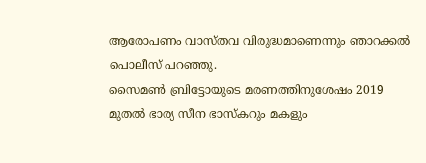ആരോപണം വാസ്തവ വിരുദ്ധമാണെന്നും ഞാറക്കൽ പൊലീസ് പറഞ്ഞു.
സൈമൺ ബ്രിട്ടോയുടെ മരണത്തിനുശേഷം 2019 മുതൽ ഭാര്യ സീന ഭാസ്കറും മകളും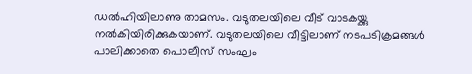ഡൽഹിയിലാണു താമസം. വടുതലയിലെ വീട് വാടകയ്ക്കു നൽകിയിരിക്കുകയാണ്. വടുതലയിലെ വീട്ടിലാണ് നടപടിക്രമങ്ങൾ പാലിക്കാതെ പൊലീസ് സംഘം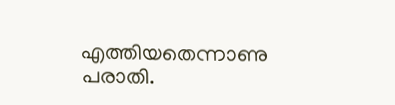എത്തിയതെന്നാണു പരാതി.